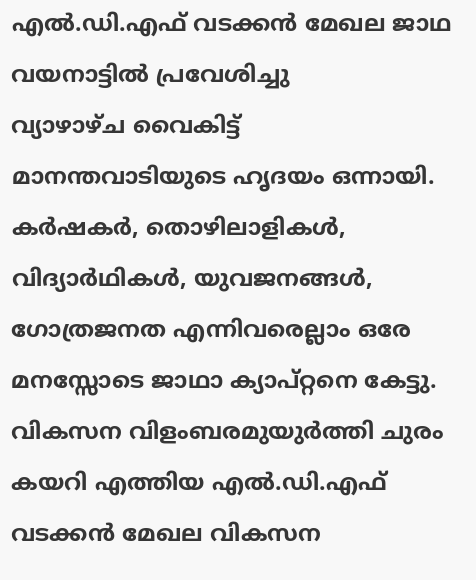എൽ.ഡി.എഫ് വടക്കൻ മേഖല ജാഥ വയനാട്ടിൽ പ്രവേശിച്ചു
വ്യാഴാഴ്ച വൈകിട്ട് മാനന്തവാടിയുടെ ഹൃദയം ഒന്നായി. കർഷകർ, തൊഴിലാളികൾ, വിദ്യാർഥികൾ, യുവജനങ്ങൾ, ഗോത്രജനത എന്നിവരെല്ലാം ഒരേ മനസ്സോടെ ജാഥാ ക്യാപ്റ്റനെ കേട്ടു. വികസന വിളംബരമുയുർത്തി ചുരം കയറി എത്തിയ എൽ.ഡി.എഫ് വടക്കൻ മേഖല വികസന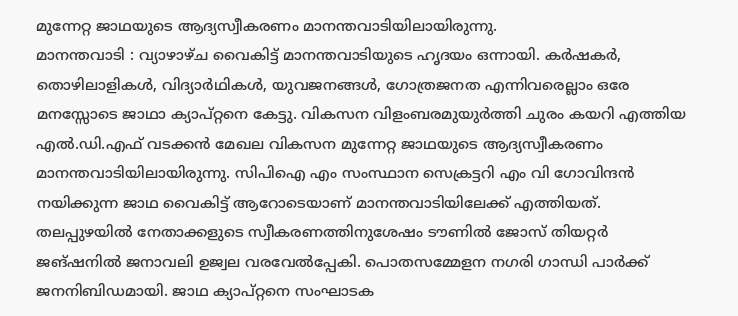മുന്നേറ്റ ജാഥയുടെ ആദ്യസ്വീകരണം മാനന്തവാടിയിലായിരുന്നു.
മാനന്തവാടി : വ്യാഴാഴ്ച വൈകിട്ട് മാനന്തവാടിയുടെ ഹൃദയം ഒന്നായി. കർഷകർ, തൊഴിലാളികൾ, വിദ്യാർഥികൾ, യുവജനങ്ങൾ, ഗോത്രജനത എന്നിവരെല്ലാം ഒരേ മനസ്സോടെ ജാഥാ ക്യാപ്റ്റനെ കേട്ടു. വികസന വിളംബരമുയുർത്തി ചുരം കയറി എത്തിയ എൽ.ഡി.എഫ് വടക്കൻ മേഖല വികസന മുന്നേറ്റ ജാഥയുടെ ആദ്യസ്വീകരണം മാനന്തവാടിയിലായിരുന്നു. സിപിഐ എം സംസ്ഥാന സെക്രട്ടറി എം വി ഗോവിന്ദൻ നയിക്കുന്ന ജാഥ വൈകിട്ട് ആറോടെയാണ് മാനന്തവാടിയിലേക്ക് എത്തിയത്.
തലപ്പുഴയിൽ നേതാക്കളുടെ സ്വീകരണത്തിനുശേഷം ടൗണിൽ ജോസ് തിയറ്റർ ജങ്ഷനിൽ ജനാവലി ഉജ്വല വരവേൽപ്പേകി. പൊതസമ്മേളന നഗരി ഗാന്ധി പാർക്ക് ജനനിബിഡമായി. ജാഥ ക്യാപ്റ്റനെ സംഘാടക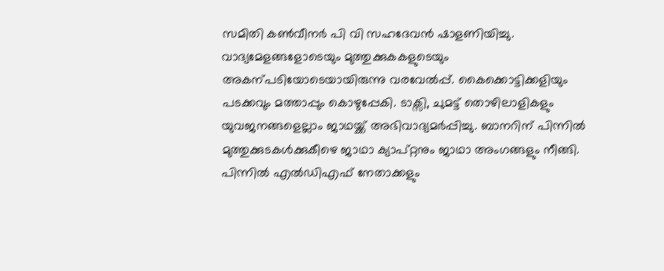സമിതി കൺവീനർ പി വി സഹദേവൻ ഷാളണിയിച്ചു. വാദ്യമേളങ്ങളോടെയും മുത്തുക്കുകകളുടെയും അകന്പടിയോടെയായിരുന്നു വരവേൽപ്പ്. കൈക്കൊട്ടിക്കളിയും പടക്കവും മത്താപ്പും കൊഴുപ്പേകി. ടാക്സി, ചുമട്ട് തൊഴിലാളികളും യുവജനങ്ങളെല്ലാം ജാഥയ്ക്ക് അഭിവാദ്യമർപ്പിച്ചു. ബാനറിന് പിന്നിൽ മുത്തുക്കുടകൾക്കുകീഴെ ജാഥാ ക്യാപ്റ്റനും ജാഥാ അംഗങ്ങളും നീങ്ങി.
പിന്നിൽ എൽഡിഎഫ് നേതാക്കളും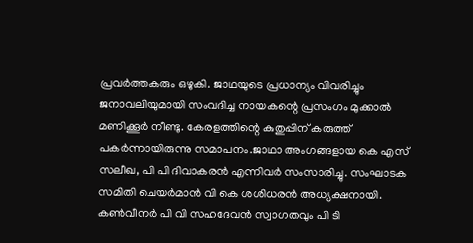പ്രവർത്തകരും ഒഴുകി. ജാഥയുടെ പ്രധാന്യം വിവരിച്ചും ജനാവലിയുമായി സംവദിച്ച നായകന്റെ പ്രസംഗം മുക്കാൽ മണിക്കൂർ നീണ്ടു. കേരളത്തിന്റെ കുതുപ്പിന് കരുത്ത് പകർന്നായിരുന്നു സമാപനം.ജാഥാ അംഗങ്ങളായ കെ എസ് സലീഖ, പി പി ദിവാകരൻ എന്നിവർ സംസാരിച്ചു. സംഘാടക സമിതി ചെയർമാൻ വി കെ ശശിധരൻ അധ്യക്ഷനായി. കൺവീനർ പി വി സഹദേവൻ സ്വാഗതവും പി ടി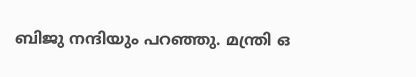ബിജു നന്ദിയും പറഞ്ഞു. മന്ത്രി ഒ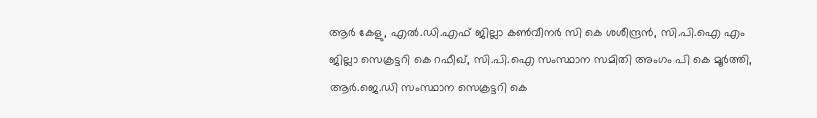ആർ കേളു, എൽ.ഡി.എഫ് ജില്ലാ കൺവീനർ സി കെ ശശീന്ദ്രൻ, സി.പി.ഐ എം ജില്ലാ സെക്രട്ടറി കെ റഫീഖ്, സി.പി.ഐ സംസ്ഥാന സമിതി അംഗം പി കെ മൂർത്തി, ആർ.ജെ.ഡി സംസ്ഥാന സെക്രട്ടറി കെ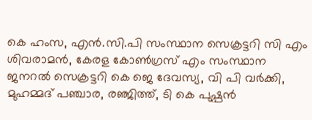കെ ഹംസ, എൻ.സി.പി സംസ്ഥാന സെക്രട്ടറി സി എം ശിവരാമൻ, കേരള കോൺഗ്രസ് എം സംസ്ഥാന ജനറൽ സെക്രട്ടറി കെ ജെ ദേവസ്യ, വി പി വർക്കി, മുഹമ്മദ് പഞ്ചാര, രഞ്ജിത്ത്, ടി കെ പുഷ്പൻ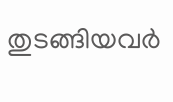തുടങ്ങിയവർ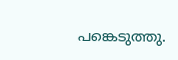പങ്കെടുത്തു.